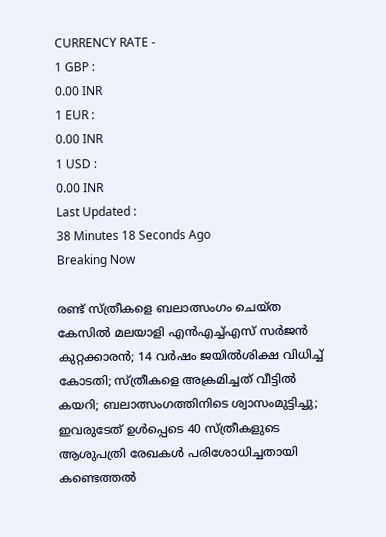CURRENCY RATE -
1 GBP :
0.00 INR
1 EUR :
0.00 INR
1 USD :
0.00 INR
Last Updated :
38 Minutes 18 Seconds Ago
Breaking Now

രണ്ട് സ്ത്രീകളെ ബലാത്സംഗം ചെയ്ത കേസില്‍ മലയാളി എന്‍എച്ച്എസ് സര്‍ജന്‍ കുറ്റക്കാരന്‍; 14 വര്‍ഷം ജയില്‍ശിക്ഷ വിധിച്ച് കോടതി; സ്ത്രീകളെ അക്രമിച്ചത് വീട്ടില്‍ കയറി; ബലാത്സംഗത്തിനിടെ ശ്വാസംമുട്ടിച്ചു; ഇവരുടേത് ഉള്‍പ്പെടെ 40 സ്ത്രീകളുടെ ആശുപത്രി രേഖകള്‍ പരിശോധിച്ചതായി കണ്ടെത്തല്‍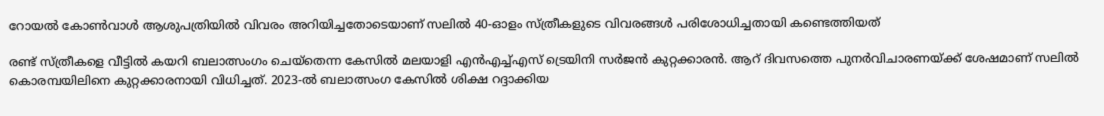റോയല്‍ കോണ്‍വാള്‍ ആശുപത്രിയില്‍ വിവരം അറിയിച്ചതോടെയാണ് സലില്‍ 40-ഓളം സ്ത്രീകളുടെ വിവരങ്ങള്‍ പരിശോധിച്ചതായി കണ്ടെത്തിയത്

രണ്ട് സ്ത്രീകളെ വീട്ടില്‍ കയറി ബലാത്സംഗം ചെയ്‌തെന്ന കേസില്‍ മലയാളി എന്‍എച്ച്എസ് ട്രെയിനി സര്‍ജന്‍ കുറ്റക്കാരന്‍. ആറ് ദിവസത്തെ പുനര്‍വിചാരണയ്ക്ക് ശേഷമാണ് സലില്‍ കൊരമ്പയിലിനെ കുറ്റക്കാരനായി വിധിച്ചത്. 2023-ല്‍ ബലാത്സംഗ കേസില്‍ ശിക്ഷ റദ്ദാക്കിയ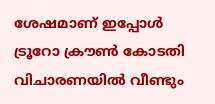ശേഷമാണ് ഇപ്പോള്‍ ട്രൂറോ ക്രൗണ്‍ കോടതി വിചാരണയില്‍ വീണ്ടും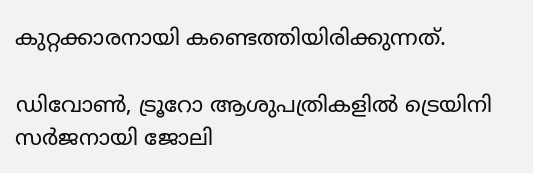കുറ്റക്കാരനായി കണ്ടെത്തിയിരിക്കുന്നത്.

ഡിവോണ്‍, ട്രൂറോ ആശുപത്രികളില്‍ ട്രെയിനി സര്‍ജനായി ജോലി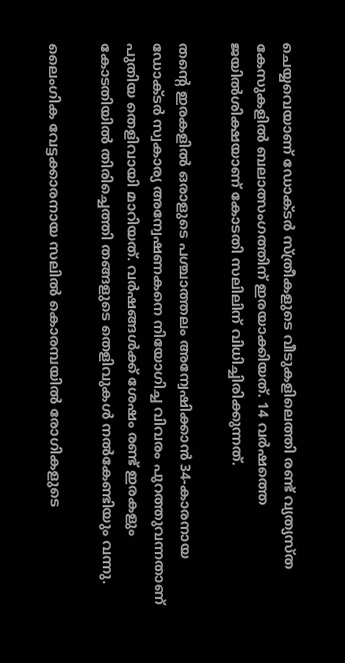ചെയ്യവെയാണ് ഡോക്ടര്‍ സ്ത്രീകളുടെ വീടുകളിലെത്തി രണ്ട് വ്യത്യസ്ത കേസുകളില്‍ ബലാത്സംഗത്തിന് ഇരയാക്കിയത്. 14 വര്‍ഷത്തെ ജയില്‍ശിക്ഷയാണ് കോടതി സലിലിന് വിധിച്ചിരിക്കുന്നത്.

തന്റെ ഇരകളില്‍ ഒരാളുടെ പശ്ചാത്തലം അന്വേഷിക്കാന്‍ 34-കാരനായ ഡോക്ടര്‍ സ്വകാര്യ അന്വേഷണകനെ നിയോഗിച്ച വിവരം പുറത്തുവന്നതാണ് പുതിയ തെളിവായി മാറിയത്. വര്‍ഷങ്ങള്‍ക്ക് ശേഷം രണ്ട് ഇരകളും കോടതിയില്‍ തിരിച്ചെത്തി തങ്ങളുടെ തെളിവുകള്‍ നല്‍കേണ്ടിയും വന്നു.

ലൈംഗിക വേട്ടക്കാരനായ സലില്‍ കൊരമ്പയില്‍ രോഗികളുടെ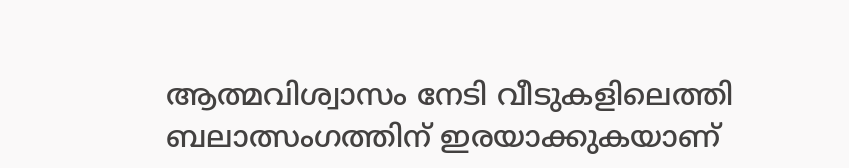ആത്മവിശ്വാസം നേടി വീടുകളിലെത്തി ബലാത്സംഗത്തിന് ഇരയാക്കുകയാണ്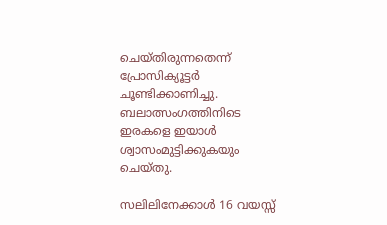ചെയ്തിരുന്നതെന്ന് പ്രോസിക്യൂട്ടര്‍ ചൂണ്ടിക്കാണിച്ചു. ബലാത്സംഗത്തിനിടെ ഇരകളെ ഇയാള്‍ ശ്വാസംമുട്ടിക്കുകയും ചെയ്തു.

സലിലിനേക്കാള്‍ 16 വയസ്സ്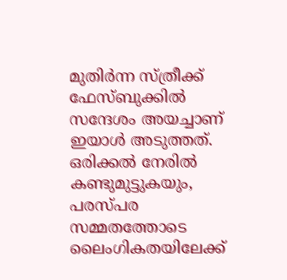മുതിര്‍ന്ന സ്ത്രീക്ക് ഫേസ്ബുക്കില്‍ സന്ദേശം അയച്ചാണ് ഇയാള്‍ അടുത്തത്. ഒരിക്കല്‍ നേരില്‍ കണ്ടുമുട്ടുകയും, പരസ്പര സമ്മതത്തോടെ ലൈംഗികതയിലേക്ക്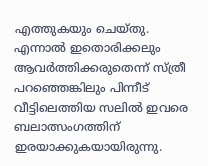എത്തുകയും ചെയ്തു. എന്നാല്‍ ഇതൊരിക്കലും ആവര്‍ത്തിക്കരുതെന്ന് സ്ത്രീ പറഞ്ഞെങ്കിലും പിന്നീട് വീട്ടിലെത്തിയ സലില്‍ ഇവരെ ബലാത്സംഗത്തിന് ഇരയാക്കുകയായിരുന്നു.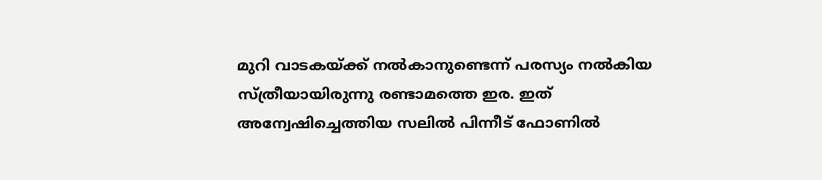മുറി വാടകയ്ക്ക് നല്‍കാനുണ്ടെന്ന് പരസ്യം നല്‍കിയ സ്ത്രീയായിരുന്നു രണ്ടാമത്തെ ഇര. ഇത് അന്വേഷിച്ചെത്തിയ സലില്‍ പിന്നീട് ഫോണില്‍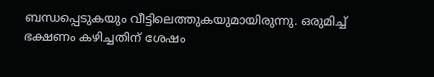ബന്ധപ്പെടുകയും വീട്ടിലെത്തുകയുമായിരുന്നു. ഒരുമിച്ച് ഭക്ഷണം കഴിച്ചതിന് ശേഷം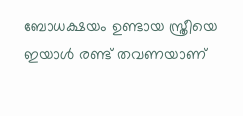ബോധക്ഷയം ഉണ്ടായ സ്ത്രീയെ ഇയാള്‍ രണ്ട് തവണയാണ്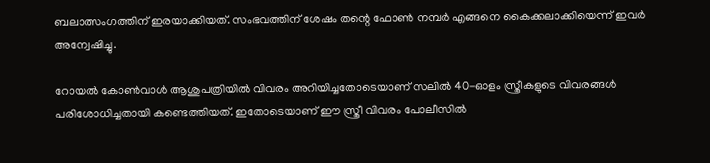ബലാത്സംഗത്തിന് ഇരയാക്കിയത്. സംഭവത്തിന് ശേഷം തന്റെ ഫോണ്‍ നമ്പര്‍ എങ്ങനെ കൈക്കലാക്കിയെന്ന് ഇവര്‍ അന്വേഷിച്ചു.

റോയല്‍ കോണ്‍വാള്‍ ആശുപത്രിയില്‍ വിവരം അറിയിച്ചതോടെയാണ് സലില്‍ 40-ഓളം സ്ത്രീകളുടെ വിവരങ്ങള്‍ പരിശോധിച്ചതായി കണ്ടെത്തിയത്. ഇതോടെയാണ് ഈ സ്ത്രീ വിവരം പോലീസില്‍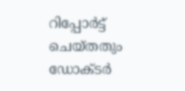റിപ്പോര്‍ട്ട് ചെയ്തതും ഡോക്ടര്‍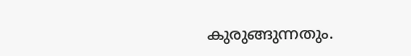കുരുങ്ങുന്നതും.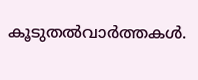കൂടുതല്‍വാര്‍ത്തകള്‍.